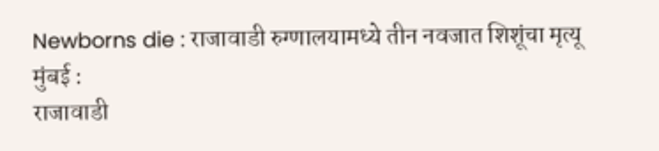Newborns die : राजावाडी रुग्णालयामध्ये तीन नवजात शिशूंचा मृत्यू
मुंबई :
राजावाडी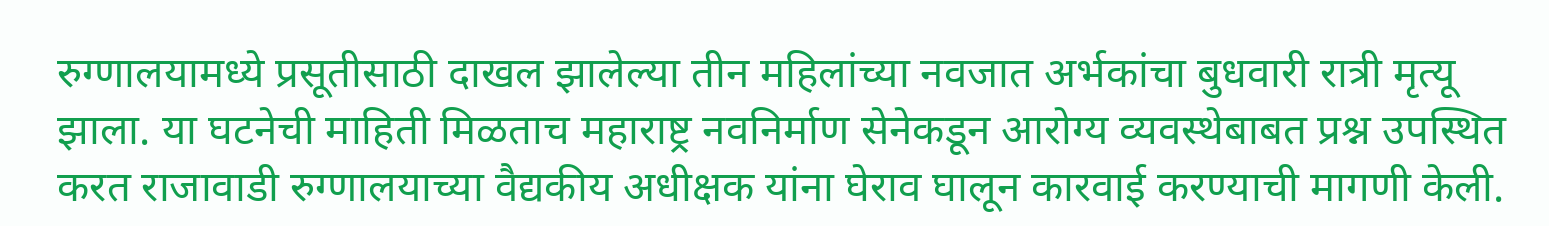रुग्णालयामध्ये प्रसूतीसाठी दाखल झालेल्या तीन महिलांच्या नवजात अर्भकांचा बुधवारी रात्री मृत्यू झाला. या घटनेची माहिती मिळताच महाराष्ट्र नवनिर्माण सेनेकडून आरोग्य व्यवस्थेबाबत प्रश्न उपस्थित करत राजावाडी रुग्णालयाच्या वैद्यकीय अधीक्षक यांना घेराव घालून कारवाई करण्याची मागणी केली.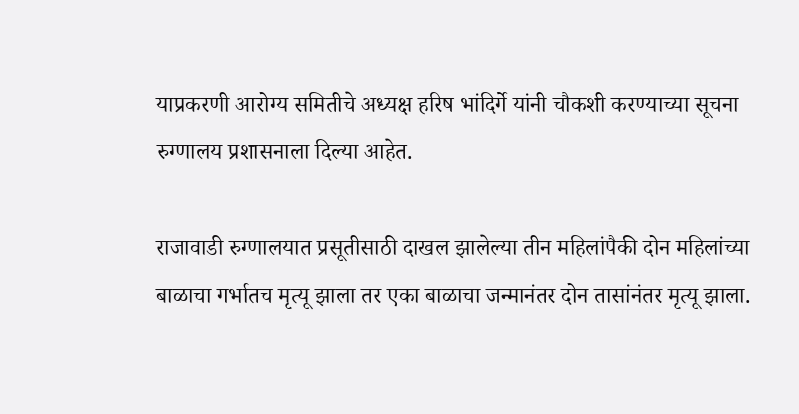याप्रकरणी आरोग्य समितीचे अध्यक्ष हरिष भांदिर्गे यांनी चौकशी करण्याच्या सूचना रुग्णालय प्रशासनाला दिल्या आहेत.

राजावाडी रुग्णालयात प्रसूतीसाठी दाखल झालेल्या तीन महिलांपैकी दोन महिलांच्या बाळाचा गर्भातच मृत्यू झाला तर एका बाळाचा जन्मानंतर दोन तासांनंतर मृत्यू झाला.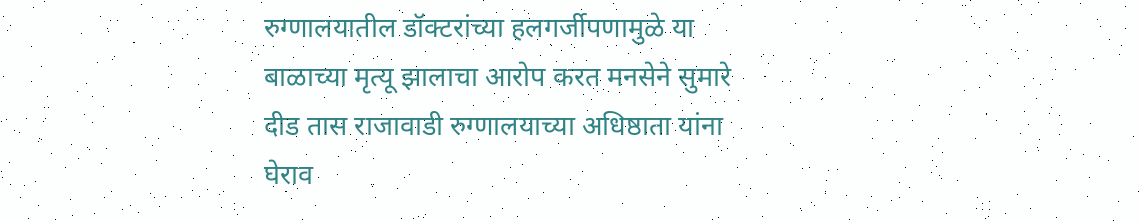रुग्णालयातील डॉक्टरांच्या हलगर्जीपणामुळे या बाळाच्या मृत्यू झालाचा आरोप करत मनसेने सुमारे दीड तास राजावाडी रुग्णालयाच्या अधिष्ठाता यांना घेराव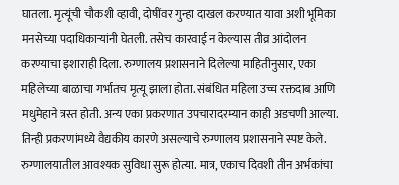घातला. मृत्यूंची चौकशी व्हावी, दोषींवर गुन्हा दाखल करण्यात यावा अशी भूमिका मनसेच्या पदाधिकाऱ्यांनी घेतली. तसेच कारवाई न केल्यास तीव्र आंदोलन करण्याचा इशाराही दिला. रुग्णालय प्रशासनाने दिलेल्या माहितीनुसार, एका महिलेच्या बाळाचा गर्भातच मृत्यू झाला होता. संबंधित महिला उच्च रक्तदाब आणि मधुमेहाने त्रस्त होती. अन्य एका प्रकरणात उपचारादरम्यान काही अडचणी आल्या. तिन्ही प्रकरणांमध्ये वैद्यकीय कारणे असल्याचे रुग्णालय प्रशासनाने स्पष्ट केले. रुग्णालयातील आवश्यक सुविधा सुरू होत्या. मात्र, एकाच दिवशी तीन अर्भकांचा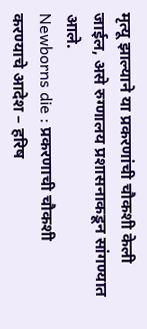मृत्यू झाल्याने या प्रकरणांची चौकशी केली जाईल, असे रुग्णालय प्रशासनाकडून सांगण्यात आले.
Newborns die : प्रकरणाची चौकशी करण्याचे आदेश – हरिष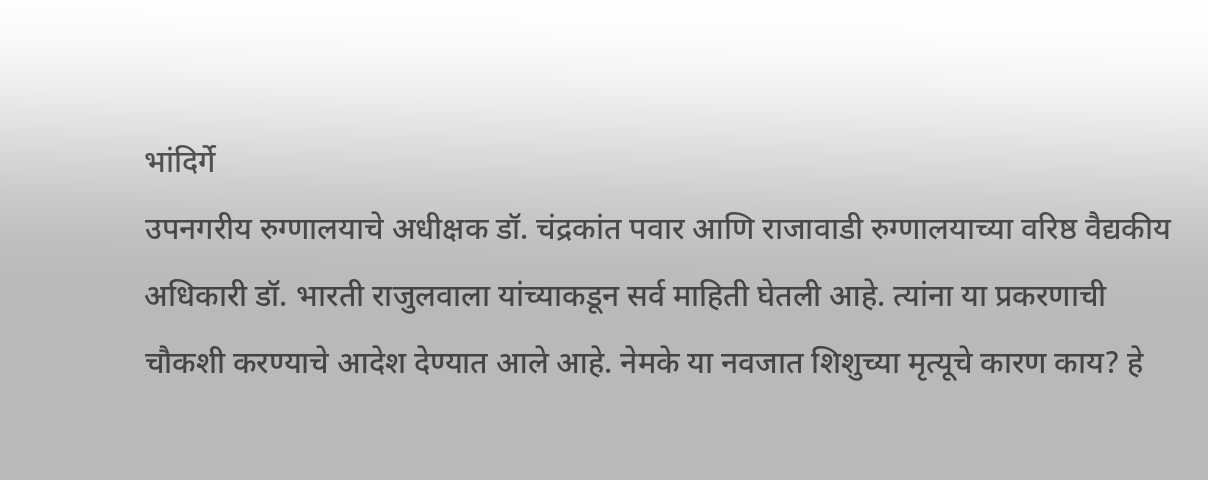भांदिर्गे
उपनगरीय रुग्णालयाचे अधीक्षक डॉ. चंद्रकांत पवार आणि राजावाडी रुग्णालयाच्या वरिष्ठ वैद्यकीय अधिकारी डॉ. भारती राजुलवाला यांच्याकडून सर्व माहिती घेतली आहे. त्यांना या प्रकरणाची चौकशी करण्याचे आदेश देण्यात आले आहे. नेमके या नवजात शिशुच्या मृत्यूचे कारण काय? हे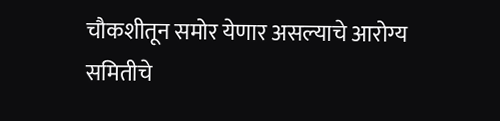चौकशीतून समोर येणार असल्याचे आरोग्य समितीचे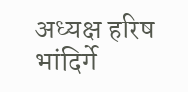अध्यक्ष हरिष भांदिर्गे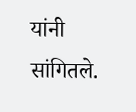यांनी सांगितले.